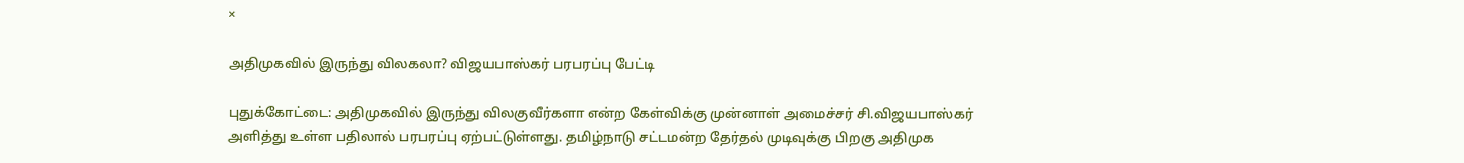×

அதிமுகவில் இருந்து விலகலா? விஜயபாஸ்கர் பரபரப்பு பேட்டி

புதுக்கோட்டை: அதிமுகவில் இருந்து விலகுவீர்களா என்ற கேள்விக்கு முன்னாள் அமைச்சர் சி.விஜயபாஸ்கர் அளித்து உள்ள பதிலால் பரபரப்பு ஏற்பட்டுள்ளது. தமிழ்நாடு சட்டமன்ற தேர்தல் முடிவுக்கு பிறகு அதிமுக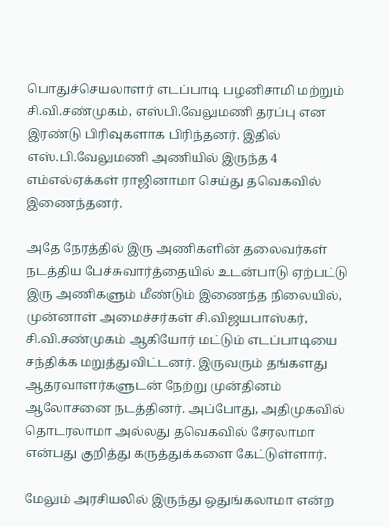பொதுச்செயலாளர் எடப்பாடி பழனிசாமி மற்றும் சி.வி.சண்முகம், எஸ்பி.வேலுமணி தரப்பு என இரண்டு பிரிவுகளாக பிரிந்தனர். இதில் எஸ்.பி.வேலுமணி அணியில் இருந்த 4 எம்எல்ஏக்கள் ராஜினாமா செய்து தவெகவில் இணைந்தனர்.

அதே நேரத்தில் இரு அணிகளின் தலைவர்கள் நடத்திய பேச்சுவார்த்தையில் உடன்பாடு ஏற்பட்டு இரு அணிகளும் மீண்டும் இணைந்த நிலையில், முன்னாள் அமைச்சர்கள் சி.விஜயபாஸ்கர், சி.வி.சண்முகம் ஆகியோர் மட்டும் எடப்பாடியை சந்திக்க மறுத்துவிட்டனர். இருவரும் தங்களது ஆதரவாளர்களுடன் நேற்று முன்தினம் ஆலோசனை நடத்தினர். அப்போது, அதிமுகவில் தொடரலாமா அல்லது தவெகவில் சேரலாமா என்பது குறித்து கருத்துக்களை கேட்டுள்ளார்.

மேலும் அரசியலில் இருந்து ஒதுங்கலாமா என்ற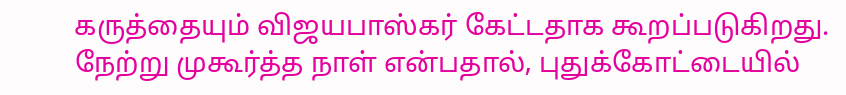கருத்தையும் விஜயபாஸ்கர் கேட்டதாக கூறப்படுகிறது. நேற்று முகூர்த்த நாள் என்பதால், புதுக்கோட்டையில்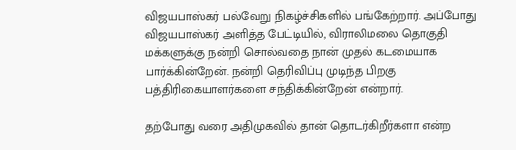விஜயபாஸ்கர் பல்வேறு நிகழ்ச்சிகளில் பங்கேற்றார். அப்போது விஜயபாஸ்கர் அளித்த பேட்டியில், விராலிமலை தொகுதி மக்களுக்கு நன்றி சொல்வதை நான் முதல் கடமையாக பார்க்கின்றேன். நன்றி தெரிவிப்பு முடிந்த பிறகு பத்திரிகையாளர்களை சந்திக்கின்றேன் என்றார்.

தற்போது வரை அதிமுகவில் தான் தொடர்கிறீர்களா என்ற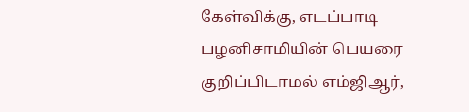கேள்விக்கு, எடப்பாடி பழனிசாமியின் பெயரை குறிப்பிடாமல் எம்ஜிஆர்,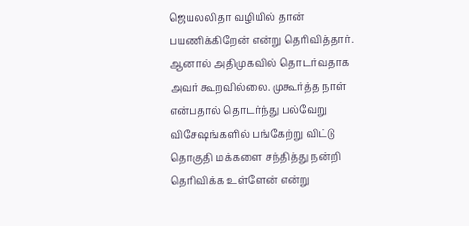ஜெயலலிதா வழியில் தான் பயணிக்கிறேன் என்று தெரிவித்தார். ஆனால் அதிமுகவில் தொடர்வதாக அவர் கூறவில்லை. முகூர்த்த நாள் என்பதால் தொடர்ந்து பல்வேறு விசேஷங்களில் பங்கேற்று விட்டு தொகுதி மக்களை சந்தித்து நன்றி தெரிவிக்க உள்ளேன் என்று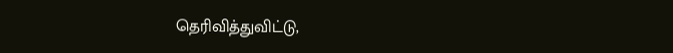தெரிவித்துவிட்டு,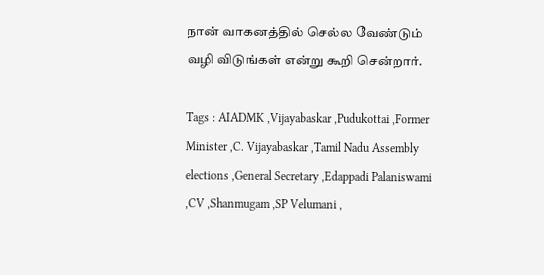நான் வாகனத்தில் செல்ல வேண்டும் வழி விடுங்கள் என்று கூறி சென்றார்.

Tags : AIADMK ,Vijayabaskar ,Pudukottai ,Former Minister ,C. Vijayabaskar ,Tamil Nadu Assembly elections ,General Secretary ,Edappadi Palaniswami ,CV ,Shanmugam ,SP Velumani ,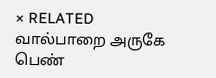× RELATED வால்பாறை அருகே பெண்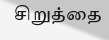சிறுத்தை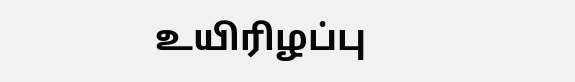உயிரிழப்பு